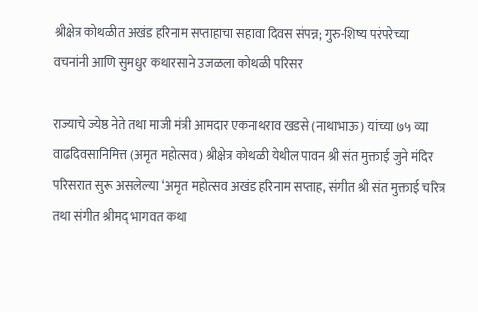श्रीक्षेत्र कोथळीत अखंड हरिनाम सप्ताहाचा सहावा दिवस संपन्न; गुरु-शिष्य परंपरेच्या वचनांनी आणि सुमधुर कथारसाने उजळला कोथळी परिसर

राज्याचे ज्येष्ठ नेते तथा माजी मंत्री आमदार एकनाथराव खडसे (नाथाभाऊ) यांच्या ७५ व्या वाढदिवसानिमित्त (अमृत महोत्सव) श्रीक्षेत्र कोथळी येथील पावन श्री संत मुक्ताई जुने मंदिर परिसरात सुरू असलेल्या ‘अमृत महोत्सव अखंड हरिनाम सप्ताह, संगीत श्री संत मुक्ताई चरित्र तथा संगीत श्रीमद् भागवत कथा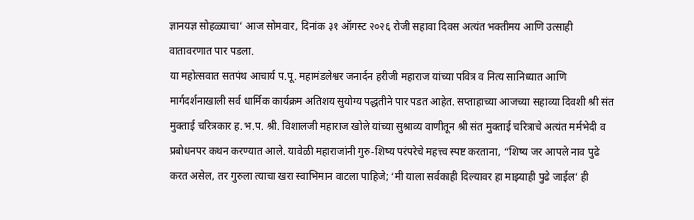ज्ञानयज्ञ सोहळ्याचा’ आज सोमवार, दिनांक ३१ ऑगस्ट २०२६ रोजी सहावा दिवस अत्यंत भक्तीमय आणि उत्साही वातावरणात पार पडला.
या महोत्सवात सतपंथ आचार्य प.पू. महामंडलेश्वर जनार्दन हरीजी महाराज यांच्या पवित्र व नित्य सानिध्यात आणि मार्गदर्शनाखाली सर्व धार्मिक कार्यक्रम अतिशय सुयोग्य पद्धतीने पार पडत आहेत. सप्ताहाच्या आजच्या सहाव्या दिवशी श्री संत मुक्ताई चरित्रकार ह.भ.प. श्री. विशालजी महाराज खोले यांच्या सुश्राव्य वाणीतून श्री संत मुक्ताई चरित्राचे अत्यंत मर्मभेदी व प्रबोधनपर कथन करण्यात आले. यावेळी महाराजांनी गुरु-शिष्य परंपरेचे महत्त्व स्पष्ट करताना, “शिष्य जर आपले नाव पुढे करत असेल, तर गुरुला त्याचा खरा स्वाभिमान वाटला पाहिजे; ‘मी याला सर्वकाही दिल्यावर हा माझ्याही पुढे जाईल’ ही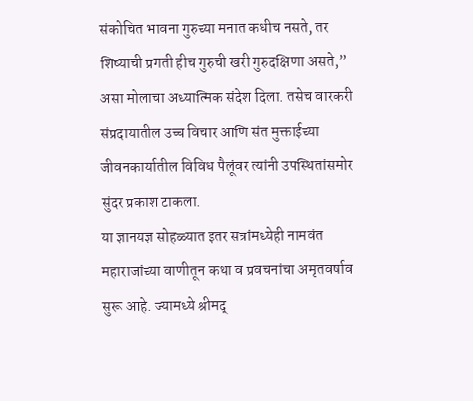संकोचित भावना गुरुच्या मनात कधीच नसते, तर शिष्याची प्रगती हीच गुरुची खरी गुरुदक्षिणा असते,” असा मोलाचा अध्यात्मिक संदेश दिला. तसेच वारकरी संप्रदायातील उच्च विचार आणि संत मुक्ताईच्या जीवनकार्यातील विविध पैलूंवर त्यांनी उपस्थितांसमोर सुंदर प्रकाश टाकला.
या ज्ञानयज्ञ सोहळ्यात इतर सत्रांमध्येही नामवंत महाराजांच्या वाणीतून कथा व प्रवचनांचा अमृतवर्षाव सुरू आहे. ज्यामध्ये श्रीमद्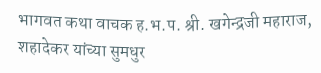भागवत कथा वाचक ह.भ.प. श्री. खगेन्द्रजी महाराज, शहादेकर यांच्या सुमधुर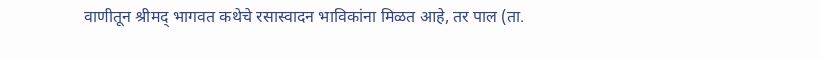वाणीतून श्रीमद् भागवत कथेचे रसास्वादन भाविकांना मिळत आहे, तर पाल (ता.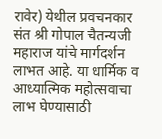रावेर) येथील प्रवचनकार संत श्री गोपाल चैतन्यजी महाराज यांचे मार्गदर्शन लाभत आहे. या धार्मिक व आध्यात्मिक महोत्सवाचा लाभ घेण्यासाठी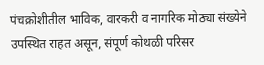पंचक्रोशीतील भाविक, वारकरी व नागरिक मोठ्या संख्येने उपस्थित राहत असून, संपूर्ण कोथळी परिसर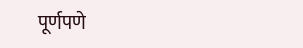पूर्णपणे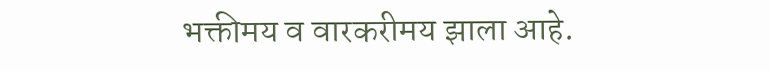भक्तीमय व वारकरीमय झाला आहे.